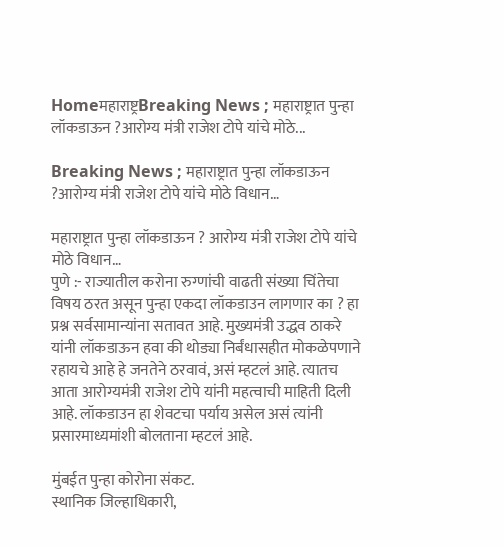Homeमहाराष्ट्रBreaking News ; महाराष्ट्रात पुन्हा लॉकडाऊन ?आरोग्य मंत्री राजेश टोपे यांचे मोठे...

Breaking News ; महाराष्ट्रात पुन्हा लॉकडाऊन ?आरोग्य मंत्री राजेश टोपे यांचे मोठे विधान…

महाराष्ट्रात पुन्हा लॉकडाऊन ? आरोग्य मंत्री राजेश टोपे यांचे मोठे विधान…
पुणे :- राज्यातील करोना रुग्णांची वाढती संख्या चिंतेचा विषय ठरत असून पुन्हा एकदा लॉकडाउन लागणार का ? हा प्रश्न सर्वसामान्यांना सतावत आहे. मुख्यमंत्री उद्धव ठाकरे यांनी लॉकडाऊन हवा की थोड्या निर्बंधासहीत मोकळेपणाने रहायचे आहे हे जनतेने ठरवावं, असं म्हटलं आहे. त्यातच आता आरोग्यमंत्री राजेश टोपे यांनी महत्वाची माहिती दिली आहे. लॉकडाउन हा शेवटचा पर्याय असेल असं त्यांनी प्रसारमाध्यमांशी बोलताना म्हटलं आहे.

मुंबईत पुन्हा कोरोना संकट.
स्थानिक जिल्हाधिकारी,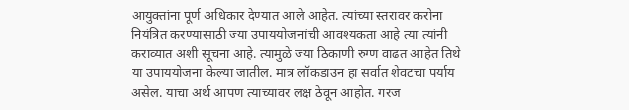आयुक्तांना पूर्ण अधिकार देण्यात आले आहेत. त्यांच्या स्तरावर करोना नियंत्रित करण्यासाठी ज्या उपाययोजनांची आवश्यकता आहे त्या त्यांनी कराव्यात अशी सूचना आहे. त्यामुळे ज्या ठिकाणी रुग्ण वाढत आहेत तिथे या उपाययोजना केल्या जातील. मात्र लॉकडाउन हा सर्वात शेवटचा पर्याय असेल. याचा अर्थ आपण त्याच्यावर लक्ष ठेवून आहोत. गरज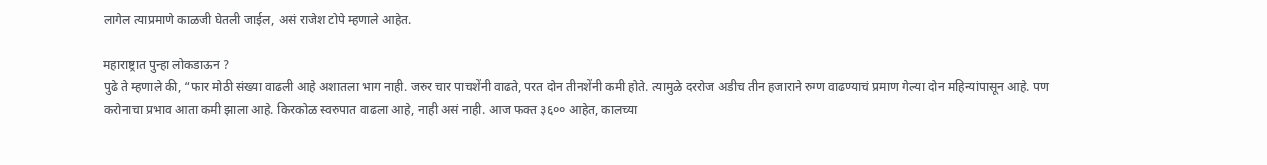लागेल त्याप्रमाणे काळजी घेतली जाईल, असं राजेश टोपे म्हणाले आहेत.

महाराष्ट्रात पुन्हा लोकडाऊन ?
पुढे ते म्हणाले की, “फार मोठी संख्या वाढली आहे अशातला भाग नाही. जरुर चार पाचशेंनी वाढते, परत दोन तीनशेंनी कमी होते. त्यामुळे दररोज अडीच तीन हजाराने रुग्ण वाढण्याचं प्रमाण गेल्या दोन महिन्यांपासून आहे. पण करोनाचा प्रभाव आता कमी झाला आहे. किरकोळ स्वरुपात वाढला आहे, नाही असं नाही. आज फक्त ३६०० आहेत, कालच्या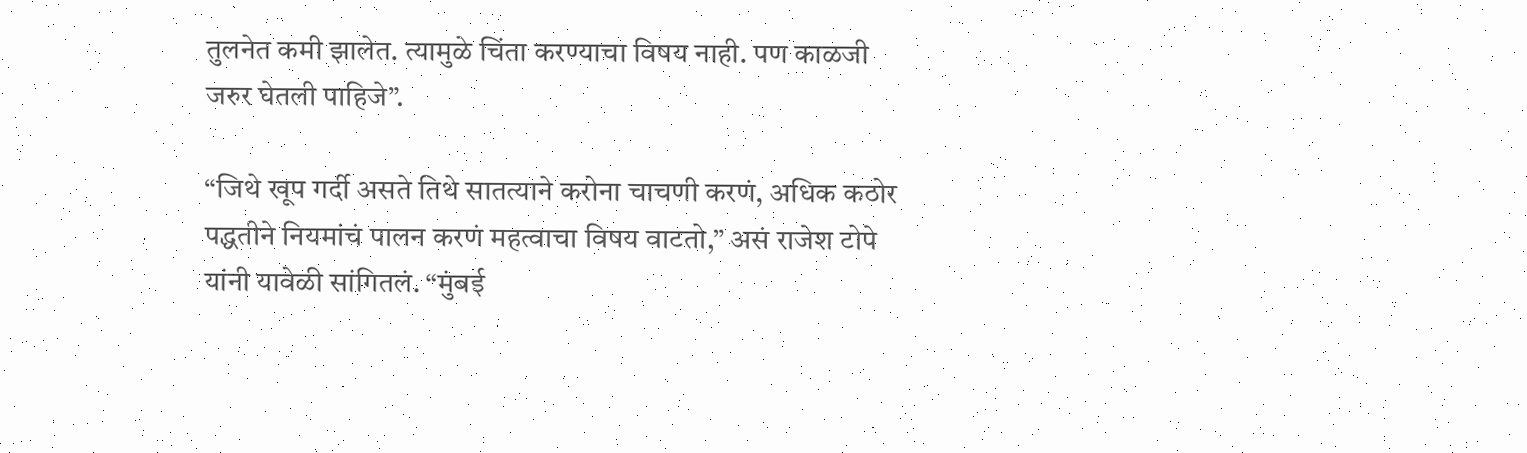तुलनेत कमी झालेत. त्यामुळे चिंता करण्याचा विषय नाही. पण काळजी जरुर घेतली पाहिजे”.

“जिथे खूप गर्दी असते तिथे सातत्याने करोना चाचणी करणं, अधिक कठोर पद्धतीने नियमांचं पालन करणं महत्वाचा विषय वाटतो,” असं राजेश टोपे यांनी यावेळी सांगितलं. “मुंबई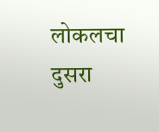लोकलचा दुसरा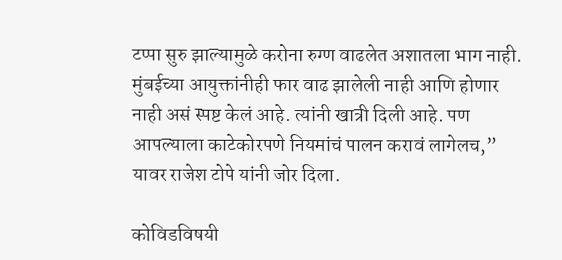टप्पा सुरु झाल्यामुळे करोना रुग्ण वाढलेत अशातला भाग नाही. मुंबईच्या आयुक्तांनीही फार वाढ झालेली नाही आणि होणार नाही असं स्पष्ट केलं आहे. त्यांनी खात्री दिली आहे. पण आपल्याला काटेकोरपणे नियमांचं पालन करावं लागेलच,” यावर राजेश टोपे यांनी जोर दिला.

कोविडविषयी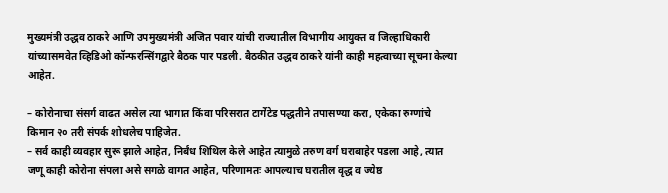मुख्यमंत्री उद्धव ठाकरे आणि उपमुख्यमंत्री अजित पवार यांची राज्यातील विभागीय आयुक्त व जिल्हाधिकारी यांच्यासमवेत व्हिडिओ कॉन्फरन्सिंगद्वारे बैठक पार पडली. बैठकीत उद्धव ठाकरे यांनी काही महत्वाच्या सूचना केल्या आहेत.

– कोरोनाचा संसर्ग वाढत असेल त्या भागात किंवा परिसरात टार्गेटेड पद्धतीने तपासण्या करा, एकेका रुग्णांचे किमान २० तरी संपर्क शोधलेच पाहिजेत.
– सर्व काही व्यवहार सुरू झाले आहेत, निर्बंध शिथिल केले आहेत त्यामुळे तरुण वर्ग घराबाहेर पडला आहे, त्यात जणू काही कोरोना संपला असे सगळे वागत आहेत, परिणामतः आपल्याच घरातील वृद्ध व ज्येष्ठ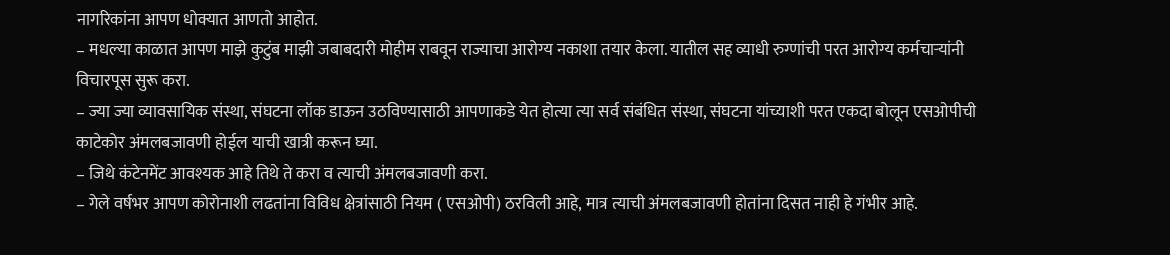नागरिकांना आपण धोक्यात आणतो आहोत.
– मधल्या काळात आपण माझे कुटुंब माझी जबाबदारी मोहीम राबवून राज्याचा आरोग्य नकाशा तयार केला. यातील सह व्याधी रुग्णांची परत आरोग्य कर्मचाऱ्यांनी विचारपूस सुरू करा.
– ज्या ज्या व्यावसायिक संस्था, संघटना लॉक डाऊन उठविण्यासाठी आपणाकडे येत होत्या त्या सर्व संबंधित संस्था, संघटना यांच्याशी परत एकदा बोलून एसओपीची काटेकोर अंमलबजावणी होईल याची खात्री करून घ्या.
– जिथे कंटेनमेंट आवश्यक आहे तिथे ते करा व त्याची अंमलबजावणी करा.
– गेले वर्षभर आपण कोरोनाशी लढतांना विविध क्षेत्रांसाठी नियम ( एसओपी) ठरविली आहे, मात्र त्याची अंमलबजावणी होतांना दिसत नाही हे गंभीर आहे.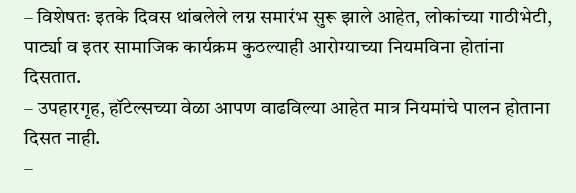– विशेषतः इतके दिवस थांबलेले लग्न समारंभ सुरू झाले आहेत, लोकांच्या गाठीभेटी, पार्ट्या व इतर सामाजिक कार्यक्रम कुठल्याही आरोग्याच्या नियमविना होतांना दिसतात.
– उपहारगृह, हॉटेल्सच्या वेळा आपण वाढविल्या आहेत मात्र नियमांचे पालन होताना दिसत नाही.
–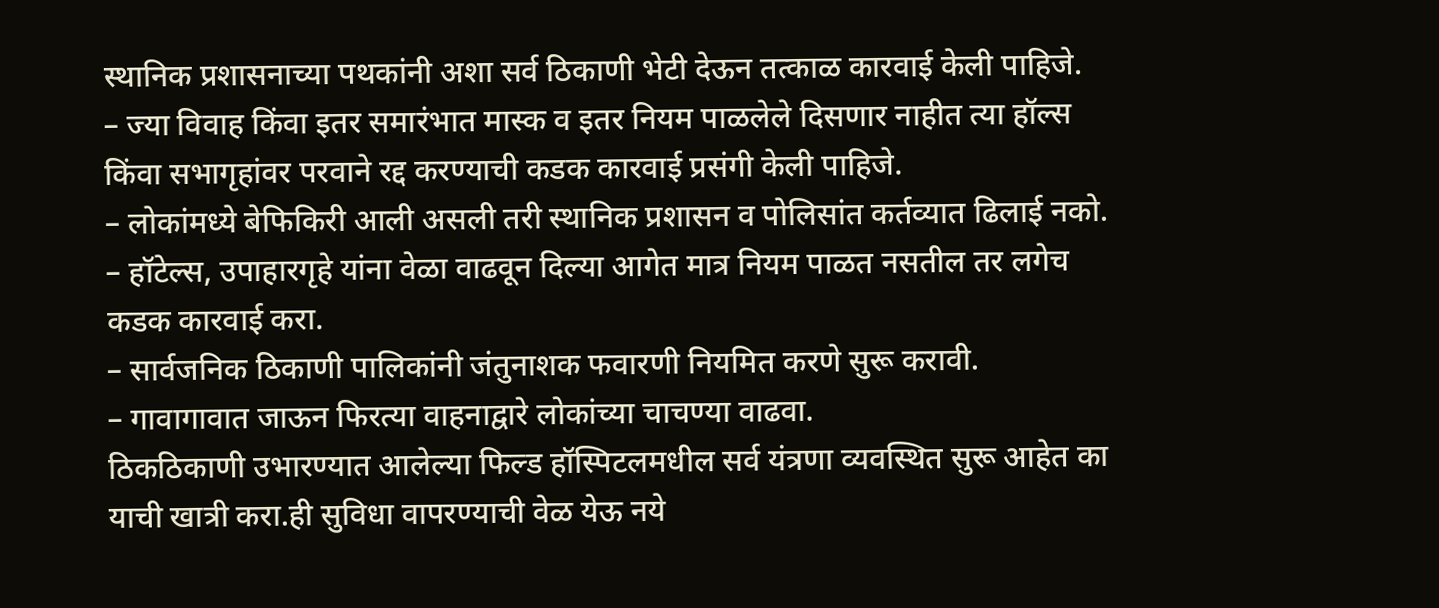स्थानिक प्रशासनाच्या पथकांनी अशा सर्व ठिकाणी भेटी देऊन तत्काळ कारवाई केली पाहिजे.
– ज्या विवाह किंवा इतर समारंभात मास्क व इतर नियम पाळलेले दिसणार नाहीत त्या हॉल्स किंवा सभागृहांवर परवाने रद्द करण्याची कडक कारवाई प्रसंगी केली पाहिजे.
– लोकांमध्ये बेफिकिरी आली असली तरी स्थानिक प्रशासन व पोलिसांत कर्तव्यात ढिलाई नको.
– हॉटेल्स, उपाहारगृहे यांना वेळा वाढवून दिल्या आगेत मात्र नियम पाळत नसतील तर लगेच कडक कारवाई करा.
– सार्वजनिक ठिकाणी पालिकांनी जंतुनाशक फवारणी नियमित करणे सुरू करावी.
– गावागावात जाऊन फिरत्या वाहनाद्वारे लोकांच्या चाचण्या वाढवा.
ठिकठिकाणी उभारण्यात आलेल्या फिल्ड हॉस्पिटलमधील सर्व यंत्रणा व्यवस्थित सुरू आहेत का याची खात्री करा.ही सुविधा वापरण्याची वेळ येऊ नये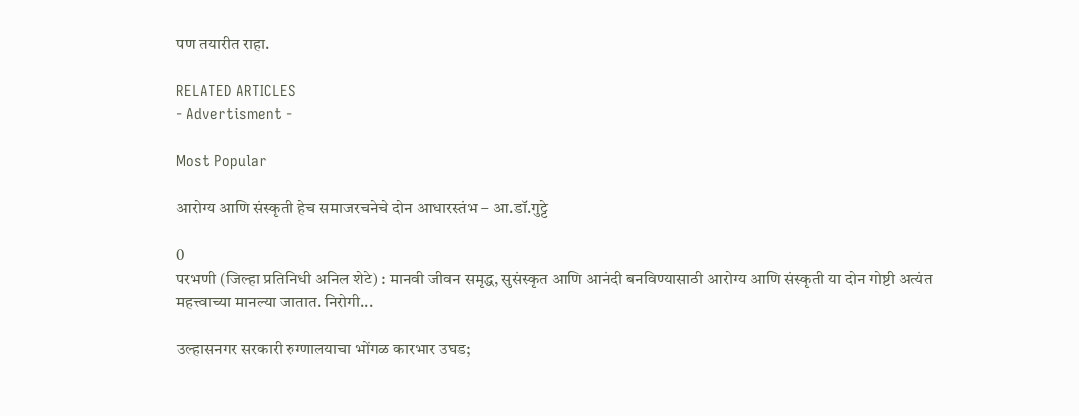पण तयारीत राहा.

RELATED ARTICLES
- Advertisment -

Most Popular

आरोग्य आणि संस्कृती हेच समाजरचनेचे दोन आधारस्तंभ – आ.डॉ.गुट्टे

0
परभणी (जिल्हा प्रतिनिधी अनिल शेटे) : मानवी जीवन समृद्ध, सुसंस्कृत आणि आनंदी बनविण्यासाठी आरोग्य आणि संस्कृती या दोन गोष्टी अत्यंत महत्त्वाच्या मानल्या जातात. निरोगी...

उल्हासनगर सरकारी रुग्णालयाचा भोंगळ कारभार उघड;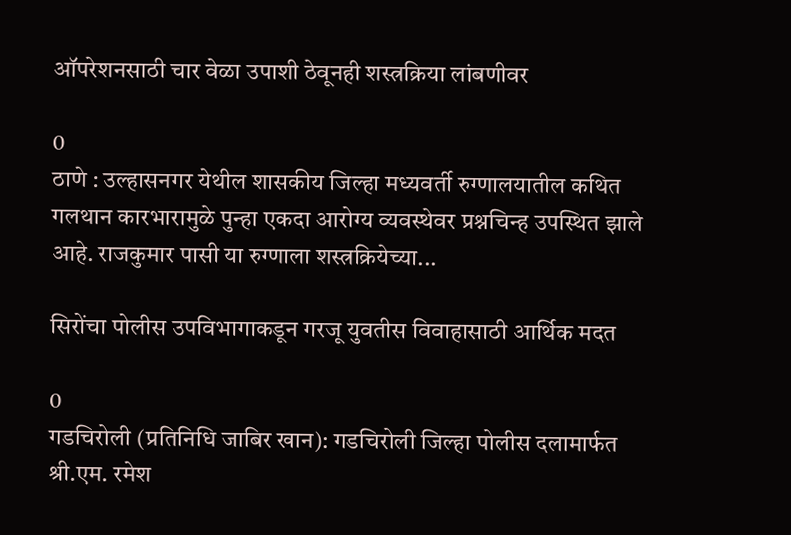ऑपरेशनसाठी चार वेळा उपाशी ठेवूनही शस्त्रक्रिया लांबणीवर

0
ठाणे : उल्हासनगर येथील शासकीय जिल्हा मध्यवर्ती रुग्णालयातील कथित गलथान कारभारामुळे पुन्हा एकदा आरोग्य व्यवस्थेवर प्रश्नचिन्ह उपस्थित झाले आहे. राजकुमार पासी या रुग्णाला शस्त्रक्रियेच्या...

सिरोंचा पोलीस उपविभागाकडून गरजू युवतीस विवाहासाठी आर्थिक मदत

0
गडचिरोली (प्रतिनिधि जाबिर खान): गडचिरोली जिल्हा पोलीस दलामार्फत श्री.एम. रमेश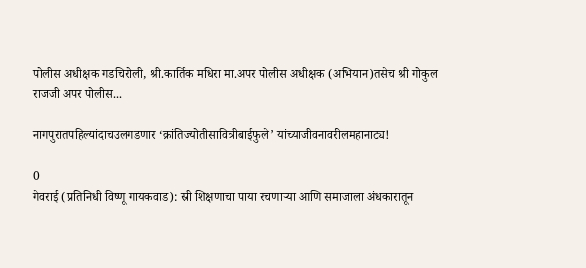पोलीस अधीक्षक गडचिरोली, श्री.कार्तिक मधिरा मा.अपर पोलीस अधीक्षक (अभियान)तसेच श्री गोकुल राजजी अपर पोलीस...

नागपुरातपहिल्यांदाचउलगडणार ‘क्रांतिज्योतीसावित्रीबाईफुले’ यांच्याजीवनावरीलमहानाट्य!

0
गेवराई (प्रतिनिधी विष्णू गायकवाड): स्री शिक्षणाचा पाया रचणाऱ्या आणि समाजाला अंधकारातून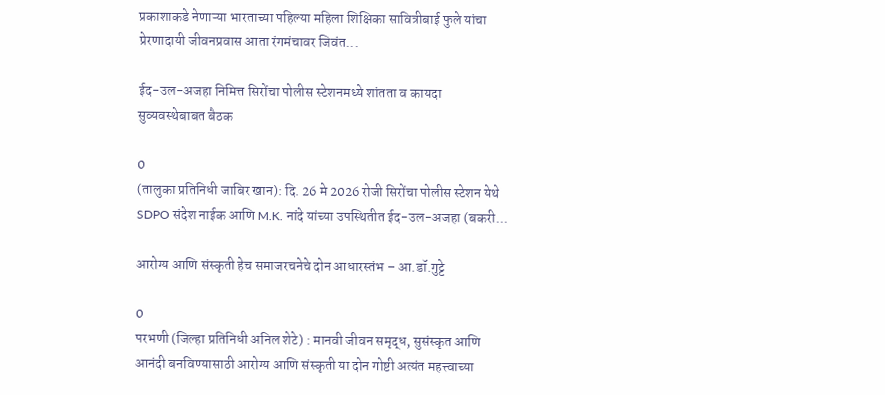प्रकाशाकडे नेणाऱ्या भारताच्या पहिल्या महिला शिक्षिका सावित्रीबाई फुले यांचा प्रेरणादायी जीवनप्रवास आता रंगमंचावर जिवंत...

ईद-उल-अजहा निमित्त सिरोंचा पोलीस स्टेशनमध्ये शांतता व कायदा सुव्यवस्थेबाबत बैठक

0
(तालुका प्रतिनिधी जाबिर खान): दि. 26 मे 2026 रोजी सिरोंचा पोलीस स्टेशन येथे SDPO संदेश नाईक आणि M.K. नांदे यांच्या उपस्थितीत ईद-उल-अजहा (बकरी...

आरोग्य आणि संस्कृती हेच समाजरचनेचे दोन आधारस्तंभ – आ.डॉ.गुट्टे

0
परभणी (जिल्हा प्रतिनिधी अनिल शेटे) : मानवी जीवन समृद्ध, सुसंस्कृत आणि आनंदी बनविण्यासाठी आरोग्य आणि संस्कृती या दोन गोष्टी अत्यंत महत्त्वाच्या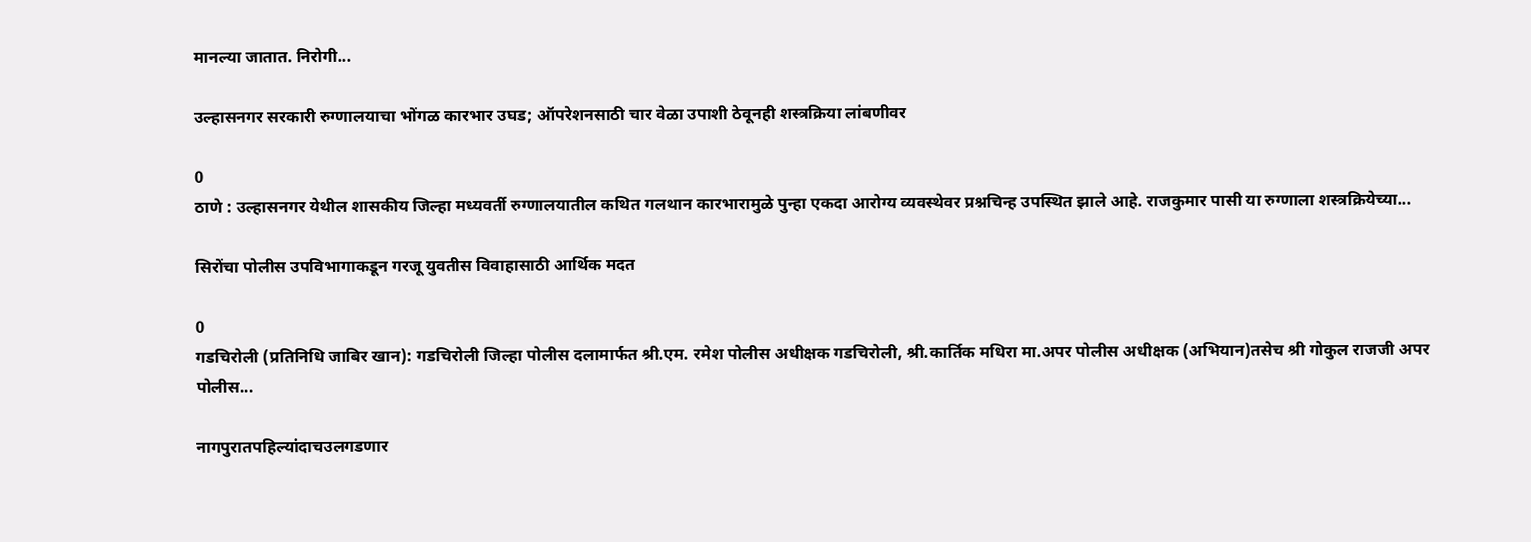मानल्या जातात. निरोगी...

उल्हासनगर सरकारी रुग्णालयाचा भोंगळ कारभार उघड; ऑपरेशनसाठी चार वेळा उपाशी ठेवूनही शस्त्रक्रिया लांबणीवर

0
ठाणे : उल्हासनगर येथील शासकीय जिल्हा मध्यवर्ती रुग्णालयातील कथित गलथान कारभारामुळे पुन्हा एकदा आरोग्य व्यवस्थेवर प्रश्नचिन्ह उपस्थित झाले आहे. राजकुमार पासी या रुग्णाला शस्त्रक्रियेच्या...

सिरोंचा पोलीस उपविभागाकडून गरजू युवतीस विवाहासाठी आर्थिक मदत

0
गडचिरोली (प्रतिनिधि जाबिर खान): गडचिरोली जिल्हा पोलीस दलामार्फत श्री.एम. रमेश पोलीस अधीक्षक गडचिरोली, श्री.कार्तिक मधिरा मा.अपर पोलीस अधीक्षक (अभियान)तसेच श्री गोकुल राजजी अपर पोलीस...

नागपुरातपहिल्यांदाचउलगडणार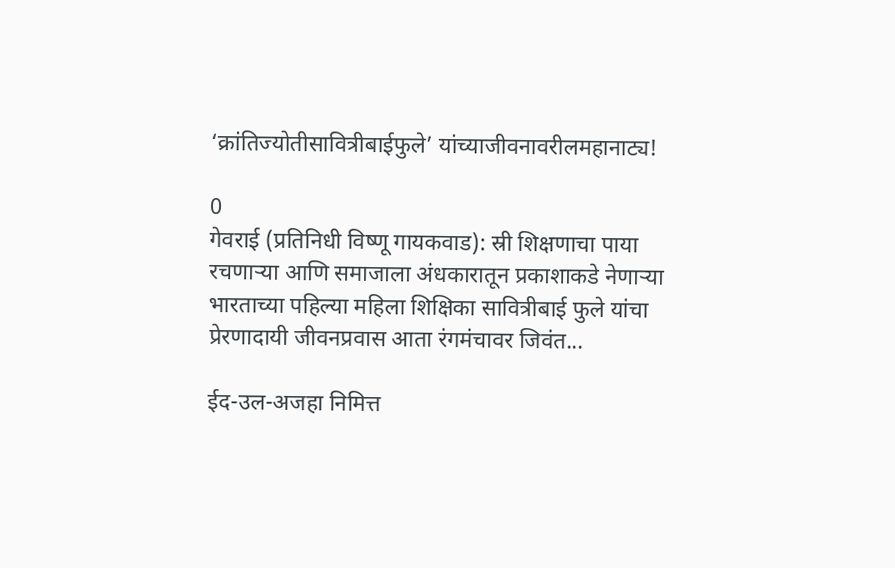‘क्रांतिज्योतीसावित्रीबाईफुले’ यांच्याजीवनावरीलमहानाट्य!

0
गेवराई (प्रतिनिधी विष्णू गायकवाड): स्री शिक्षणाचा पाया रचणाऱ्या आणि समाजाला अंधकारातून प्रकाशाकडे नेणाऱ्या भारताच्या पहिल्या महिला शिक्षिका सावित्रीबाई फुले यांचा प्रेरणादायी जीवनप्रवास आता रंगमंचावर जिवंत...

ईद-उल-अजहा निमित्त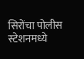सिरोंचा पोलीस स्टेशनमध्ये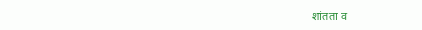शांतता व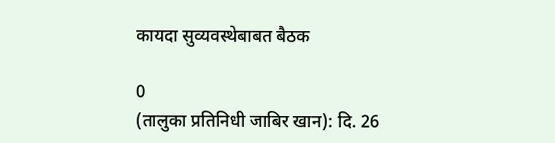कायदा सुव्यवस्थेबाबत बैठक

0
(तालुका प्रतिनिधी जाबिर खान): दि. 26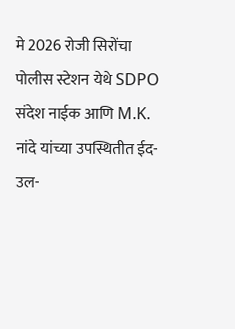मे 2026 रोजी सिरोंचा पोलीस स्टेशन येथे SDPO संदेश नाईक आणि M.K. नांदे यांच्या उपस्थितीत ईद-उल-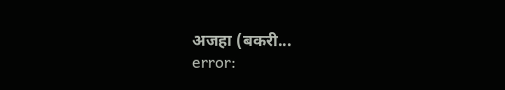अजहा (बकरी...
error: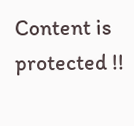Content is protected !!